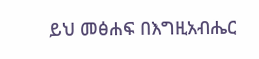ይህ መፅሐፍ በእግዚአብሔር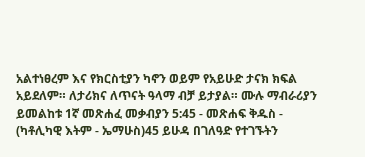አልተነፀረም እና የክርስቲያን ካኖን ወይም የአይሁድ ታናክ ክፍል አይደለም። ለታሪክና ለጥናት ዓላማ ብቻ ይታያል። ሙሉ ማብራሪያን ይመልከቱ 1ኛ መጽሐፈ መቃብያን 5:45 - መጽሐፍ ቅዱስ - (ካቶሊካዊ እትም - ኤማሁስ)45 ይሁዳ በገለዓድ የተገኙትን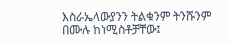እስራኤላውያንን ትልቁንም ትንሹንም በሙሉ ከነሚስቶቻቸው፤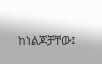ከነልጆቻቸው፤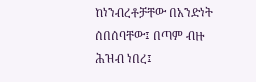ከነንብረቶቻቸው በአንድነት ሰበሰባቸው፤ በጣም ብዙ ሕዝብ ነበረ፤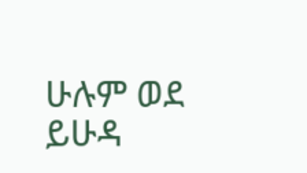ሁሉም ወደ ይሁዳ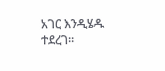አገር እንዲሄዱ ተደረገ።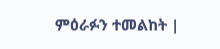ምዕራፉን ተመልከት |